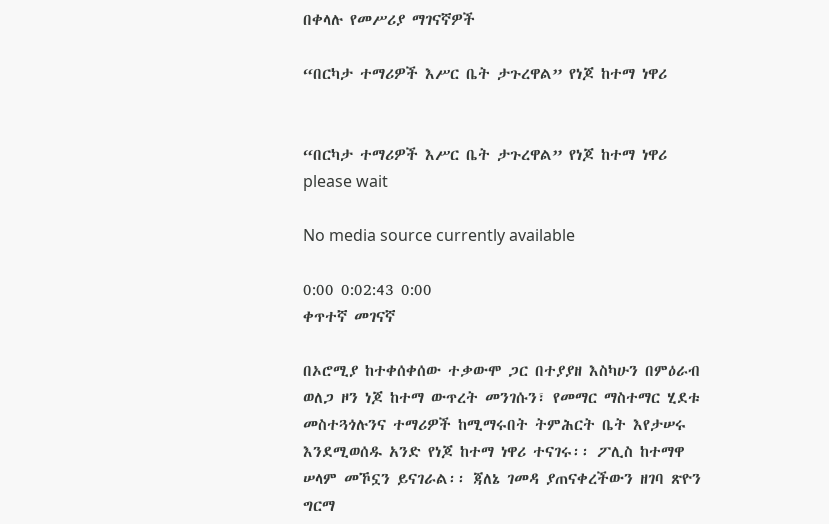በቀላሉ የመሥሪያ ማገናኛዎች

“በርካታ ተማሪዎች እሥር ቤት ታጉረዋል” የነጆ ከተማ ነዋሪ


“በርካታ ተማሪዎች እሥር ቤት ታጉረዋል” የነጆ ከተማ ነዋሪ
please wait

No media source currently available

0:00 0:02:43 0:00
ቀጥተኛ መገናኛ

በኦሮሚያ ከተቀሰቀሰው ተቃውሞ ጋር በተያያዘ እስካሁን በምዕራብ ወለጋ ዞን ነጆ ከተማ ውጥረት መንገሱን፣ የመማር ማስተማር ሂደቱ መስተጓጎሉንና ተማሪዎች ከሚማሩበት ትምሕርት ቤት እየታሠሩ እንደሚወሰዱ አንድ የነጆ ከተማ ነዋሪ ተናገሩ፡፡ ፖሊስ ከተማዋ ሠላም መኾኗን ይናገራል፡፡ ጃለኔ ገመዳ ያጠናቀረችውን ዘገባ ጽዮን ግርማ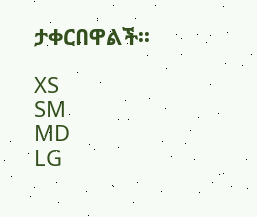ታቀርበዋልች፡፡

XS
SM
MD
LG